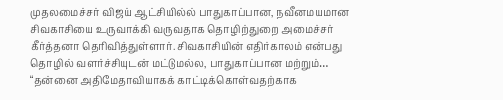முதலமைச்சர் விஜய் ஆட்சியில்ல் பாதுகாப்பான, நவீனமயமான சிவகாசியை உருவாக்கி வருவதாக தொழிற்துறை அமைச்சர் கீர்த்தனா தெரிவித்துள்ளார். சிவகாசியின் எதிர்காலம் என்பது தொழில் வளர்ச்சியுடன் மட்டுமல்ல, பாதுகாப்பான மற்றும்…
“தன்னை அதிமேதாவியாகக் காட்டிக்கொள்வதற்காக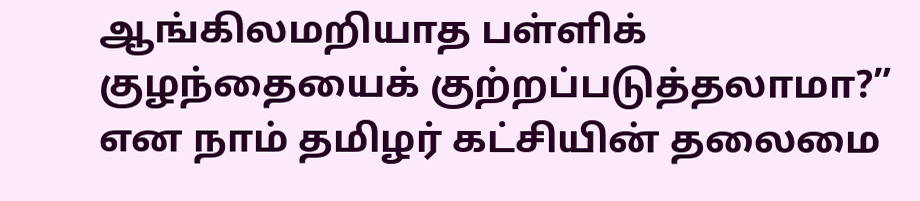ஆங்கிலமறியாத பள்ளிக் குழந்தையைக் குற்றப்படுத்தலாமா?” என நாம் தமிழர் கட்சியின் தலைமை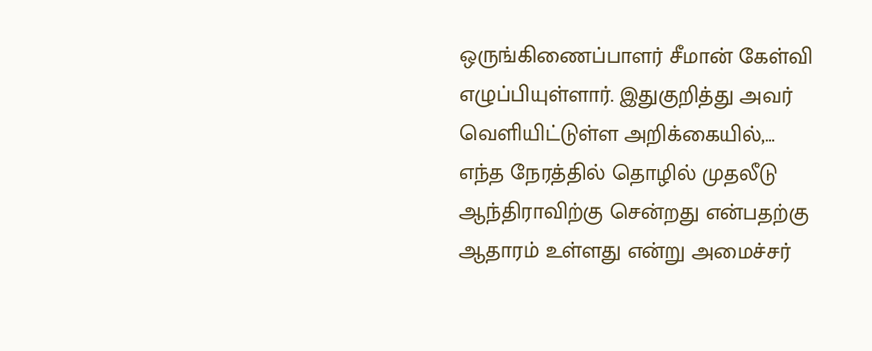ஒருங்கிணைப்பாளர் சீமான் கேள்வி எழுப்பியுள்ளார். இதுகுறித்து அவர் வெளியிட்டுள்ள அறிக்கையில்,…
எந்த நேரத்தில் தொழில் முதலீடு ஆந்திராவிற்கு சென்றது என்பதற்கு ஆதாரம் உள்ளது என்று அமைச்சர்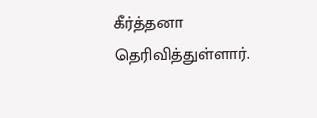கீர்த்தனா தெரிவித்துள்ளார்.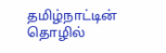தமிழ்நாட்டின் தொழில்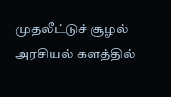முதலீட்டுச் சூழல் அரசியல் களத்தில்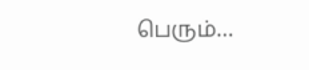பெரும்…